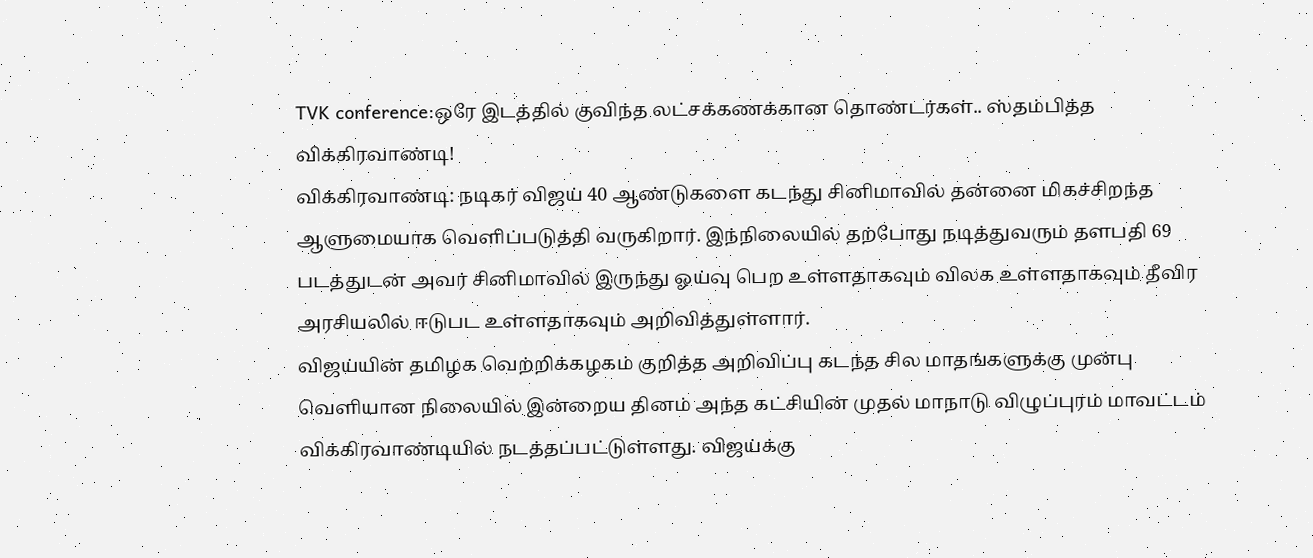TVK conference:ஒரே இடத்தில் குவிந்த லட்சக்கணக்கான தொண்டர்கள்.. ஸ்தம்பித்த விக்கிரவாண்டி!
விக்கிரவாண்டி: நடிகர் விஜய் 40 ஆண்டுகளை கடந்து சினிமாவில் தன்னை மிகச்சிறந்த ஆளுமையாக வெளிப்படுத்தி வருகிறார். இந்நிலையில் தற்போது நடித்துவரும் தளபதி 69 படத்துடன் அவர் சினிமாவில் இருந்து ஓய்வு பெற உள்ளதாகவும் விலக உள்ளதாகவும் தீவிர அரசியலில் ஈடுபட உள்ளதாகவும் அறிவித்துள்ளார்.
விஜய்யின் தமிழக வெற்றிக்கழகம் குறித்த அறிவிப்பு கடந்த சில மாதங்களுக்கு முன்பு வெளியான நிலையில் இன்றைய தினம் அந்த கட்சியின் முதல் மாநாடு விழுப்புரம் மாவட்டம் விக்கிரவாண்டியில் நடத்தப்பட்டுள்ளது. விஜய்க்கு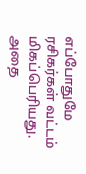எப்போதுமே ரசிகர்கள் வட்டம் மிகப்பெரியது. அதை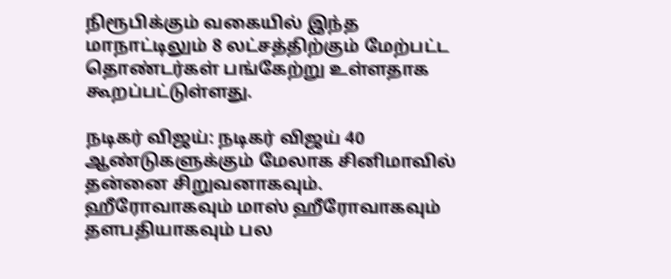நிரூபிக்கும் வகையில் இந்த மாநாட்டிலும் 8 லட்சத்திற்கும் மேற்பட்ட தொண்டர்கள் பங்கேற்று உள்ளதாக கூறப்பட்டுள்ளது.

நடிகர் விஜய்: நடிகர் விஜய் 40 ஆண்டுகளுக்கும் மேலாக சினிமாவில் தன்னை சிறுவனாகவும். ஹீரோவாகவும் மாஸ் ஹீரோவாகவும் தளபதியாகவும் பல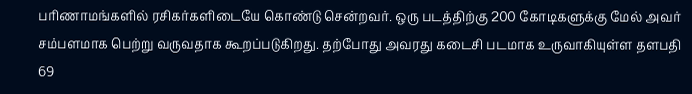பரிணாமங்களில் ரசிகர்களிடையே கொண்டு சென்றவர். ஒரு படத்திற்கு 200 கோடிகளுக்கு மேல் அவர் சம்பளமாக பெற்று வருவதாக கூறப்படுகிறது. தற்போது அவரது கடைசி படமாக உருவாகியுள்ள தளபதி 69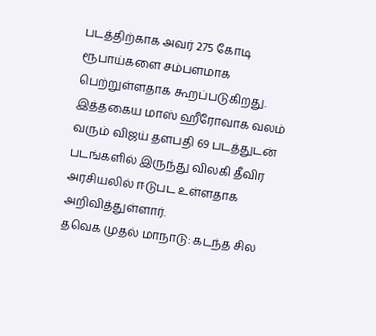படத்திற்காக அவர் 275 கோடி ரூபாய்களை சம்பளமாக பெற்றுள்ளதாக கூறப்படுகிறது. இத்தகைய மாஸ் ஹீரோவாக வலம் வரும் விஜய் தளபதி 69 படத்துடன் படங்களில் இருந்து விலகி தீவிர அரசியலில் ஈடுபட உள்ளதாக அறிவித்துள்ளார்.
தவெக முதல் மாநாடு: கடந்த சில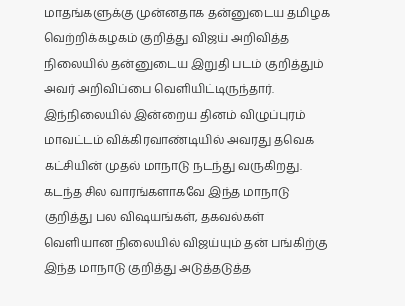மாதங்களுக்கு முன்னதாக தன்னுடைய தமிழக வெற்றிக்கழகம் குறித்து விஜய் அறிவித்த நிலையில் தன்னுடைய இறுதி படம் குறித்தும் அவர் அறிவிப்பை வெளியிட்டிருந்தார். இந்நிலையில் இன்றைய தினம் விழுப்புரம் மாவட்டம் விக்கிரவாண்டியில் அவரது தவெக கட்சியின் முதல் மாநாடு நடந்து வருகிறது. கடந்த சில வாரங்களாகவே இந்த மாநாடு குறித்து பல விஷயங்கள், தகவல்கள் வெளியான நிலையில் விஜய்யும் தன் பங்கிற்கு இந்த மாநாடு குறித்து அடுத்தடுத்த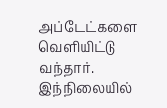அப்டேட்களை வெளியிட்டு வந்தார். இந்நிலையில்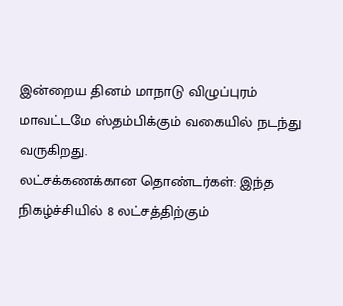இன்றைய தினம் மாநாடு விழுப்புரம் மாவட்டமே ஸ்தம்பிக்கும் வகையில் நடந்து வருகிறது.
லட்சக்கணக்கான தொண்டர்கள்: இந்த நிகழ்ச்சியில் 8 லட்சத்திற்கும்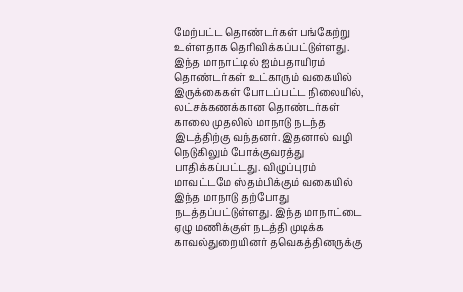மேற்பட்ட தொண்டர்கள் பங்கேற்று உள்ளதாக தெரிவிக்கப்பட்டுள்ளது. இந்த மாநாட்டில் ஐம்பதாயிரம் தொண்டர்கள் உட்காரும் வகையில் இருக்கைகள் போடப்பட்ட நிலையில், லட்சக்கணக்கான தொண்டர்கள் காலை முதலில் மாநாடு நடந்த இடத்திற்கு வந்தனர். இதனால் வழி நெடுகிலும் போக்குவரத்து பாதிக்கப்பட்டது. விழுப்புரம் மாவட்டமே ஸ்தம்பிக்கும் வகையில் இந்த மாநாடு தற்போது நடத்தப்பட்டுள்ளது. இந்த மாநாட்டை ஏழு மணிக்குள் நடத்தி முடிக்க காவல்துறையினர் தவெகத்தினருக்கு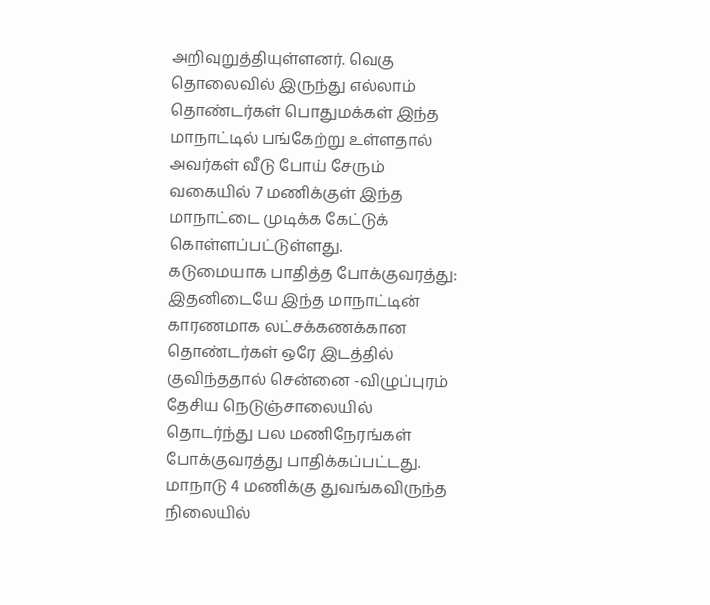அறிவுறுத்தியுள்ளனர். வெகு தொலைவில் இருந்து எல்லாம் தொண்டர்கள் பொதுமக்கள் இந்த மாநாட்டில் பங்கேற்று உள்ளதால் அவர்கள் வீடு போய் சேரும் வகையில் 7 மணிக்குள் இந்த மாநாட்டை முடிக்க கேட்டுக் கொள்ளப்பட்டுள்ளது.
கடுமையாக பாதித்த போக்குவரத்து: இதனிடையே இந்த மாநாட்டின் காரணமாக லட்சக்கணக்கான தொண்டர்கள் ஒரே இடத்தில் குவிந்ததால் சென்னை -விழுப்புரம் தேசிய நெடுஞ்சாலையில் தொடர்ந்து பல மணிநேரங்கள் போக்குவரத்து பாதிக்கப்பட்டது. மாநாடு 4 மணிக்கு துவங்கவிருந்த நிலையில்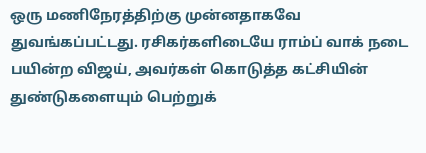ஒரு மணிநேரத்திற்கு முன்னதாகவே துவங்கப்பட்டது. ரசிகர்களிடையே ராம்ப் வாக் நடை பயின்ற விஜய், அவர்கள் கொடுத்த கட்சியின் துண்டுகளையும் பெற்றுக்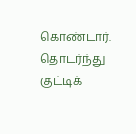கொண்டார். தொடர்ந்து குட்டிக்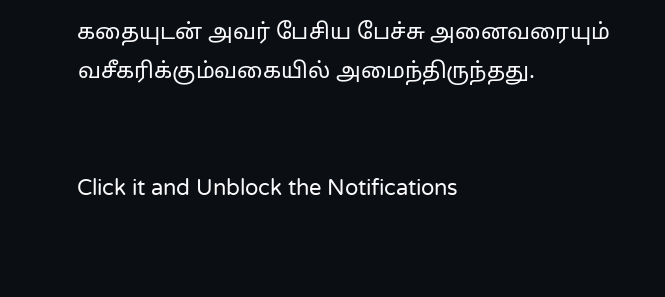கதையுடன் அவர் பேசிய பேச்சு அனைவரையும் வசீகரிக்கும்வகையில் அமைந்திருந்தது.


Click it and Unblock the Notifications